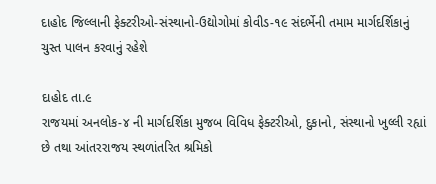દાહોદ જિલ્લાની ફેક્ટરીઓ-સંસ્થાનો-ઉદ્યોગોમાં કોવીડ-૧૯ સંદર્ભેની તમામ માર્ગદર્શિકાનું ચુસ્ત પાલન કરવાનું રહેશે

દાહોદ તા.૯
રાજયમાં અનલોક-૪ ની માર્ગદર્શિકા મુજબ વિવિધ ફેક્ટરીઓ, દુકાનો, સંસ્થાનો ખુલ્લી રહ્યાં છે તથા આંતરરાજય સ્થળાંતરિત શ્રમિકો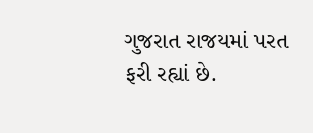ગુજરાત રાજયમાં પરત ફરી રહ્યાં છે.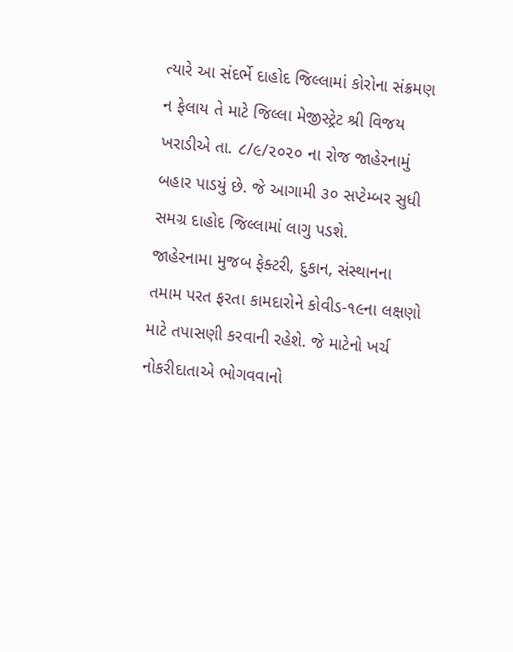ત્યારે આ સંદર્ભે દાહોદ જિલ્લામાં કોરોના સંક્રમણ ન ફેલાય તે માટે જિલ્લા મેજીસ્ટ્રેટ શ્રી વિજય ખરાડીએ તા. ૮/૯/૨૦૨૦ ના રોજ જાહેરનામું બહાર પાડયું છે. જે આગામી ૩૦ સપ્ટેમ્બર સુધી સમગ્ર દાહોદ જિલ્લામાં લાગુ પડશે.
જાહેરનામા મુજબ ફેક્ટરી, દુકાન, સંસ્થાનના તમામ પરત ફરતા કામદારોને કોવીડ-૧૯ના લક્ષણો માટે તપાસણી કરવાની રહેશે. જે માટેનો ખર્ચ નોકરીદાતાએ ભોગવવાનો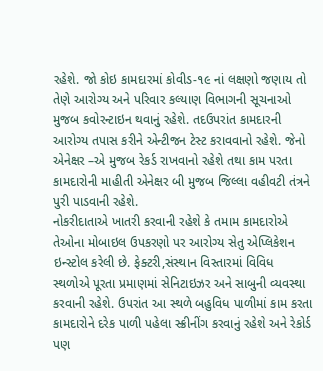રહેશે. જો કોઇ કામદારમાં કોવીડ-૧૯ નાં લક્ષણો જણાય તો તેણે આરોગ્ય અને પરિવાર કલ્યાણ વિભાગની સૂચનાઓ મુજબ કવોરન્ટાઇન થવાનું રહેશે. તદઉપરાંત કામદારની આરોગ્ય તપાસ કરીને એન્ટીજન ટેસ્ટ કરાવવાનો રહેશે. જેનો એનેક્ષર –એ મુજબ રેકર્ડ રાખવાનો રહેશે તથા કામ પરતા કામદારોની માહીતી એનેક્ષર બી મુજબ જિલ્લા વહીવટી તંત્રને પુરી પાડવાની રહેશે.
નોકરીદાતાએ ખાતરી કરવાની રહેશે કે તમામ કામદારોએ તેઓના મોબાઇલ ઉપકરણો પર આરોગ્ય સેતુ એપ્લિકેશન ઇન્સ્ટોલ કરેલી છે. ફેક્ટરી,સંસ્થાન વિસ્તારમાં વિવિધ સ્થળોએ પૂરતા પ્રમાણમાં સેનિટાઇઝર અને સાબુની વ્યવસ્થા કરવાની રહેશે. ઉપરાંત આ સ્થળે બહુવિધ પાળીમાં કામ કરતા કામદારોને દરેક પાળી પહેલા સ્ક્રીનીંગ કરવાનું રહેશે અને રેકોર્ડ પણ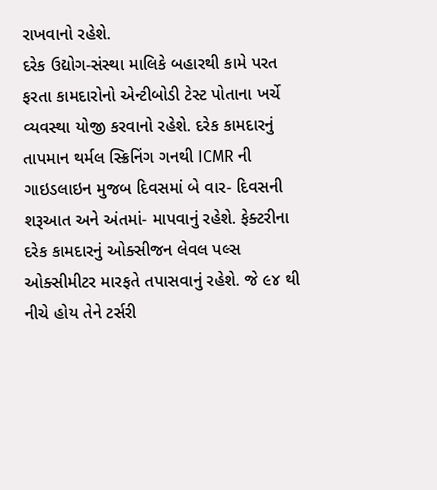રાખવાનો રહેશે.
દરેક ઉદ્યોગ-સંસ્થા માલિકે બહારથી કામે પરત ફરતા કામદારોનો એન્ટીબોડી ટેસ્ટ પોતાના ખર્ચે વ્યવસ્થા યોજી કરવાનો રહેશે. દરેક કામદારનું તાપમાન થર્મલ સ્ક્રિનિંગ ગનથી ICMR ની ગાઇડલાઇન મુજબ દિવસમાં બે વાર- દિવસની શરૂઆત અને અંતમાં- માપવાનું રહેશે. ફેક્ટરીના દરેક કામદારનું ઓક્સીજન લેવલ પલ્સ ઓક્સીમીટર મારફતે તપાસવાનું રહેશે. જે ૯૪ થી નીચે હોય તેને ટર્સરી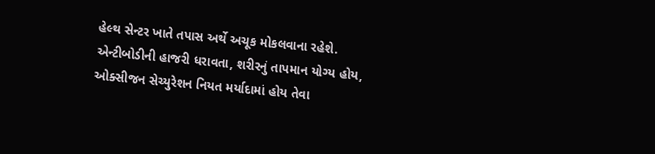હેલ્થ સેન્ટર ખાતે તપાસ અર્થે અચૂક મોકલવાના રહેશે.
એન્ટીબોડીની હાજરી ધરાવતા, શરીરનું તાપમાન યોગ્ય હોય, ઓક્સીજન સેચ્યુરેશન નિયત મર્યાદામાં હોય તેવા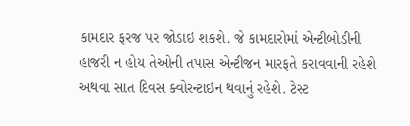કામદાર ફરજ પર જોડાઇ શકશે. જે કામદારોમાં એન્ટીબોડીની હાજરી ન હોય તેઓની તપાસ એન્ટીજન મારફતે કરાવવાની રહેશે અથવા સાત દિવસ ક્વોરન્ટાઇન થવાનું રહેશે. ટેસ્ટ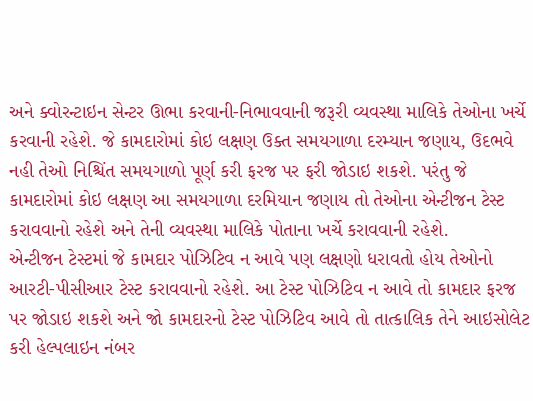અને ક્વોરન્ટાઇન સેન્ટર ઊભા કરવાની-નિભાવવાની જરૂરી વ્યવસ્થા માલિકે તેઓના ખર્ચે કરવાની રહેશે. જે કામદારોમાં કોઇ લક્ષણ ઉક્ત સમયગાળા દરમ્યાન જણાય, ઉદભવે નહી તેઓ નિશ્ચિંત સમયગાળો પૂર્ણ કરી ફરજ પર ફરી જોડાઇ શકશે. પરંતુ જે કામદારોમાં કોઇ લક્ષણ આ સમયગાળા દરમિયાન જણાય તો તેઓના એન્ટીજન ટેસ્ટ કરાવવાનો રહેશે અને તેની વ્યવસ્થા માલિકે પોતાના ખર્ચે કરાવવાની રહેશે.
એન્ટીજન ટેસ્ટમાં જે કામદાર પોઝિટિવ ન આવે પણ લક્ષણો ધરાવતો હોય તેઓનો આરટી-પીસીઆર ટેસ્ટ કરાવવાનો રહેશે. આ ટેસ્ટ પોઝિટિવ ન આવે તો કામદાર ફરજ પર જોડાઇ શકશે અને જો કામદારનો ટેસ્ટ પોઝિટિવ આવે તો તાત્કાલિક તેને આઇસોલેટ કરી હેલ્પલાઇન નંબર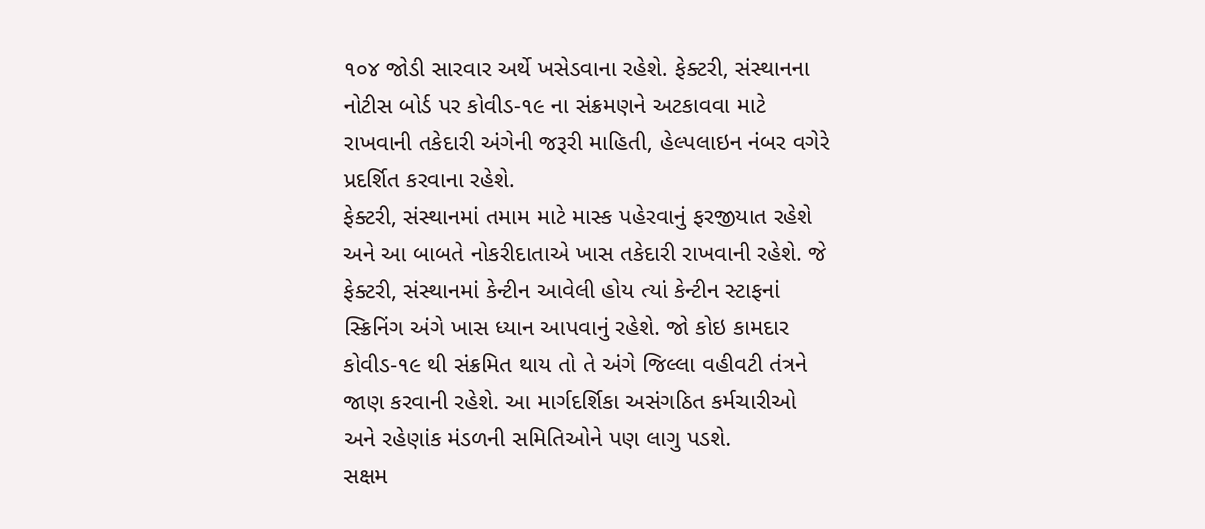૧૦૪ જોડી સારવાર અર્થે ખસેડવાના રહેશે. ફેક્ટરી, સંસ્થાનના નોટીસ બોર્ડ પર કોવીડ-૧૯ ના સંક્રમણને અટકાવવા માટે રાખવાની તકેદારી અંગેની જરૂરી માહિતી, હેલ્પલાઇન નંબર વગેરે પ્રદર્શિત કરવાના રહેશે.
ફેક્ટરી, સંસ્થાનમાં તમામ માટે માસ્ક પહેરવાનું ફરજીયાત રહેશે અને આ બાબતે નોકરીદાતાએ ખાસ તકેદારી રાખવાની રહેશે. જે ફેક્ટરી, સંસ્થાનમાં કેન્ટીન આવેલી હોય ત્યાં કેન્ટીન સ્ટાફનાં સ્ક્રિનિંગ અંગે ખાસ ધ્યાન આપવાનું રહેશે. જો કોઇ કામદાર કોવીડ-૧૯ થી સંક્રમિત થાય તો તે અંગે જિલ્લા વહીવટી તંત્રને જાણ કરવાની રહેશે. આ માર્ગદર્શિકા અસંગઠિત કર્મચારીઓ અને રહેણાંક મંડળની સમિતિઓને પણ લાગુ પડશે.
સક્ષમ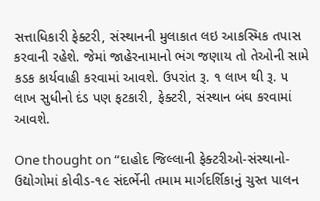સત્તાધિકારી ફેક્ટરી, સંસ્થાનની મુલાકાત લઇ આકસ્મિક તપાસ કરવાની રહેશે. જેમાં જાહેરનામાનો ભંગ જણાય તો તેઓની સામે કડક કાર્યવાહી કરવામાં આવશે. ઉપરાંત રૂ. ૧ લાખ થી રૂ. ૫ લાખ સુધીનો દંડ પણ ફટકારી, ફેક્ટરી, સંસ્થાન બંઘ કરવામાં આવશે.

One thought on “દાહોદ જિલ્લાની ફેક્ટરીઓ-સંસ્થાનો-ઉદ્યોગોમાં કોવીડ-૧૯ સંદર્ભેની તમામ માર્ગદર્શિકાનું ચુસ્ત પાલન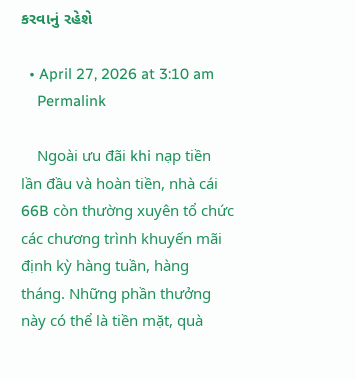કરવાનું રહેશે

  • April 27, 2026 at 3:10 am
    Permalink

    Ngoài ưu đãi khi nạp tiền lần đầu và hoàn tiền, nhà cái 66B còn thường xuyên tổ chức các chương trình khuyến mãi định kỳ hàng tuần, hàng tháng. Những phần thưởng này có thể là tiền mặt, quà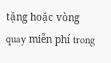tặng hoặc vòng quay miễn phí trong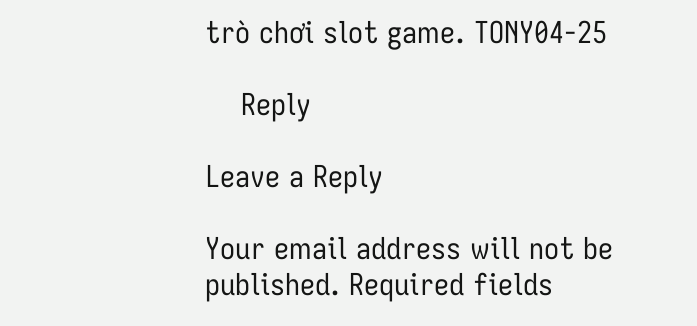trò chơi slot game. TONY04-25

    Reply

Leave a Reply

Your email address will not be published. Required fields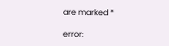are marked *

error: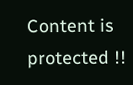Content is protected !!